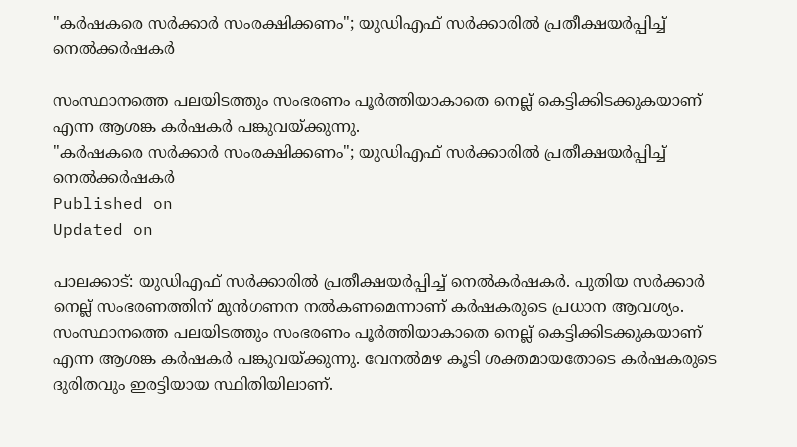"കർഷകരെ സർക്കാർ സംരക്ഷിക്കണം"; യുഡിഎഫ് സർക്കാരിൽ പ്രതീക്ഷയർപ്പിച്ച് നെൽക്കർഷകർ

സംസ്ഥാനത്തെ പലയിടത്തും സംഭരണം പൂര്‍ത്തിയാകാതെ നെല്ല് കെട്ടിക്കിടക്കുകയാണ് എന്ന ആശങ്ക കർഷകർ പങ്കുവയ്ക്കുന്നു.
"കർഷകരെ സർക്കാർ സംരക്ഷിക്കണം"; യുഡിഎഫ് സർക്കാരിൽ പ്രതീക്ഷയർപ്പിച്ച് നെൽക്കർഷകർ
Published on
Updated on

പാലക്കാട്: യുഡിഎഫ് സർക്കാരിൽ പ്രതീക്ഷയർപ്പിച്ച് നെൽകർഷകർ. പുതിയ സര്‍ക്കാര്‍ നെല്ല് സംഭരണത്തിന് മുന്‍ഗണന നല്‍കണമെന്നാണ് കര്‍ഷകരുടെ പ്രധാന ആവശ്യം. സംസ്ഥാനത്തെ പലയിടത്തും സംഭരണം പൂര്‍ത്തിയാകാതെ നെല്ല് കെട്ടിക്കിടക്കുകയാണ് എന്ന ആശങ്ക കർഷകർ പങ്കുവയ്ക്കുന്നു. വേനൽമഴ കൂടി ശക്തമായതോടെ കർഷകരുടെ ദുരിതവും ഇരട്ടിയായ സ്ഥിതിയിലാണ്.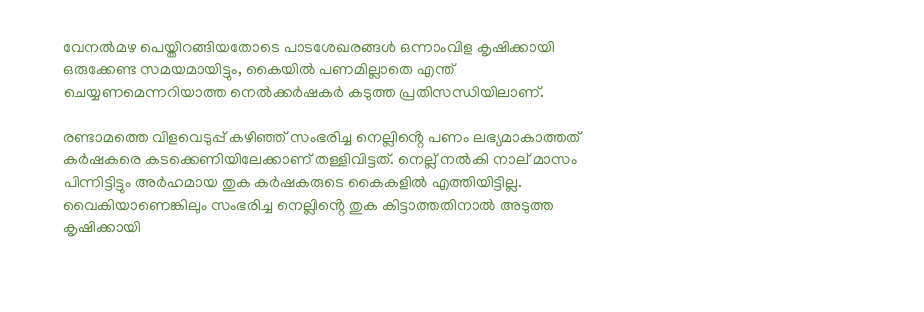വേനൽമഴ പെയ്തിറങ്ങിയതോടെ പാടശേഖരങ്ങൾ ഒന്നാംവിള കൃഷിക്കായി ഒരുക്കേണ്ട സമയമായിട്ടും, കൈയിൽ പണമില്ലാതെ എന്ത് ചെയ്യണമെന്നറിയാത്ത നെൽക്കർഷകർ കടുത്ത പ്രതിസന്ധിയിലാണ്.

രണ്ടാമത്തെ വിളവെടുപ്പ് കഴിഞ്ഞ് സംഭരിച്ച നെല്ലിൻ്റെ പണം ലഭ്യമാകാത്തത് കർഷകരെ കടക്കെണിയിലേക്കാണ് തള്ളിവിട്ടത്. നെല്ല് നൽകി നാല് മാസം പിന്നിട്ടിട്ടും അർഹമായ തുക കർഷകരുടെ കൈകളിൽ എത്തിയിട്ടില്ല. വൈകിയാണെങ്കിലും സംഭരിച്ച നെല്ലിൻ്റെ തുക കിട്ടാത്തതിനാൽ അടുത്ത കൃഷിക്കായി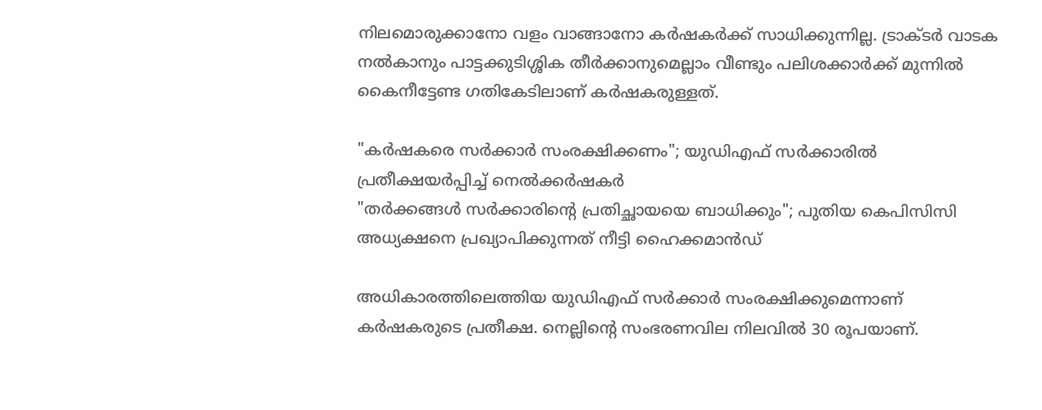നിലമൊരുക്കാനോ വളം വാങ്ങാനോ കർഷകർക്ക് സാധിക്കുന്നില്ല. ട്രാക്ടർ വാടക നൽകാനും പാട്ടക്കുടിശ്ശിക തീർക്കാനുമെല്ലാം വീണ്ടും പലിശക്കാർക്ക് മുന്നിൽ കൈനീട്ടേണ്ട ഗതികേടിലാണ് കർഷകരുള്ളത്.

"കർഷകരെ സർക്കാർ സംരക്ഷിക്കണം"; യുഡിഎഫ് സർക്കാരിൽ പ്രതീക്ഷയർപ്പിച്ച് നെൽക്കർഷകർ
"തർക്കങ്ങൾ സർക്കാരിന്റെ പ്രതിച്ഛായയെ ബാധിക്കും"; പുതിയ കെപിസിസി അധ്യക്ഷനെ പ്രഖ്യാപിക്കുന്നത് നീട്ടി ഹൈക്കമാൻഡ്

അധികാരത്തിലെത്തിയ യുഡിഎഫ് സർക്കാർ സംരക്ഷിക്കുമെന്നാണ് കർഷകരുടെ പ്രതീക്ഷ. നെല്ലിൻ്റെ സംഭരണവില നിലവിൽ 30 രൂപയാണ്.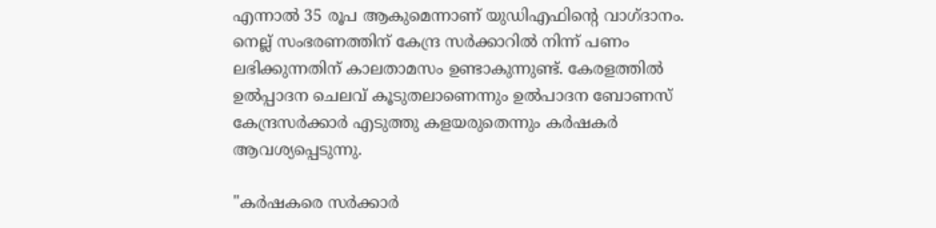എന്നാൽ 35 രൂപ ആകുമെന്നാണ് യുഡിഎഫിൻ്റെ വാഗ്ദാനം. നെല്ല് സംഭരണത്തിന് കേന്ദ്ര സർക്കാറിൽ നിന്ന് പണം ലഭിക്കുന്നതിന് കാലതാമസം ഉണ്ടാകുന്നുണ്ട്. കേരളത്തിൽ ഉൽപ്പാദന ചെലവ് കൂടുതലാണെന്നും ഉൽപാദന ബോണസ് കേന്ദ്രസർക്കാർ എടുത്തു കളയരുതെന്നും കർഷകർ ആവശ്യപ്പെടുന്നു.

"കർഷകരെ സർക്കാർ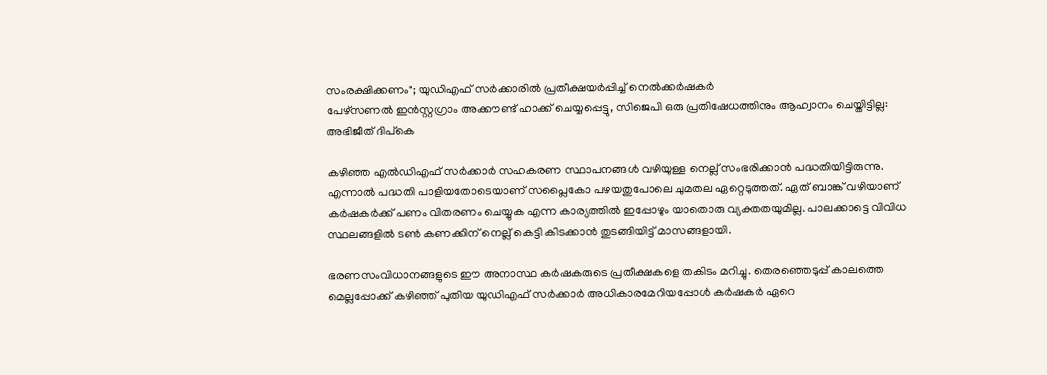സംരക്ഷിക്കണം"; യുഡിഎഫ് സർക്കാരിൽ പ്രതീക്ഷയർപ്പിച്ച് നെൽക്കർഷകർ
പേഴ്സണൽ ഇൻസ്റ്റഗ്രാം അക്കൗണ്ട് ഹാക്ക് ചെയ്യപ്പെട്ടു, സിജെപി ഒരു പ്രതിഷേധത്തിനും ആഹ്വാനം ചെയ്തിട്ടില്ല: അഭിജീത് ദിപ്കെ

കഴിഞ്ഞ എൽഡിഎഫ് സർക്കാർ സഹകരണ സ്ഥാപനങ്ങൾ വഴിയുള്ള നെല്ല് സംഭരിക്കാൻ പദ്ധതിയിട്ടിരുന്നു. എന്നാൽ പദ്ധതി പാളിയതോടെയാണ് സപ്ലൈകോ പഴയതുപോലെ ചുമതല ഏറ്റെടുത്തത്. ഏത് ബാങ്ക് വഴിയാണ് കർഷകർക്ക് പണം വിതരണം ചെയ്യുക എന്ന കാര്യത്തിൽ ഇപ്പോഴും യാതൊരു വ്യക്തതയുമില്ല. പാലക്കാട്ടെ വിവിധ സ്ഥലങ്ങളിൽ ടൺ കണക്കിന് നെല്ല് കെട്ടി കിടക്കാൻ തുടങ്ങിയിട്ട് മാസങ്ങളായി.

ഭരണസംവിധാനങ്ങളുടെ ഈ അനാസ്ഥ കർഷകരുടെ പ്രതീക്ഷകളെ തകിടം മറിച്ചു. തെരഞ്ഞെടുപ്പ് കാലത്തെ മെല്ലപ്പോക്ക് കഴിഞ്ഞ് പുതിയ യുഡിഎഫ് സര്‍ക്കാര്‍ അധികാരമേറിയപ്പോൾ കര്‍ഷകര്‍ ഏറെ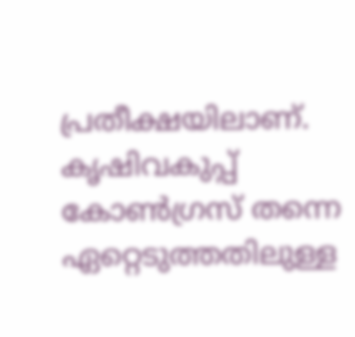പ്രതീക്ഷയിലാണ്. കൃഷിവകുപ്പ് കോൺഗ്രസ് തന്നെ ഏറ്റെടുത്തതിലുള്ള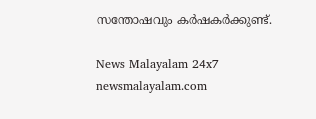സന്തോഷവും കർഷകർക്കുണ്ട്.

News Malayalam 24x7
newsmalayalam.com